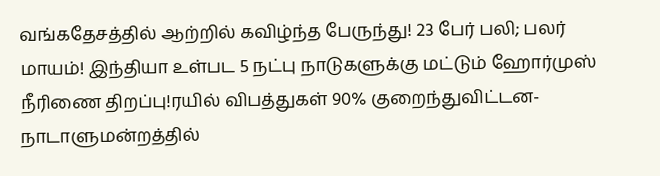வங்கதேசத்தில் ஆற்றில் கவிழ்ந்த பேருந்து! 23 பேர் பலி; பலர் மாயம்! இந்தியா உள்பட 5 நட்பு நாடுகளுக்கு மட்டும் ஹோர்முஸ் நீரிணை திறப்பு!ரயில் விபத்துகள் 90% குறைந்துவிட்டன- நாடாளுமன்றத்தில்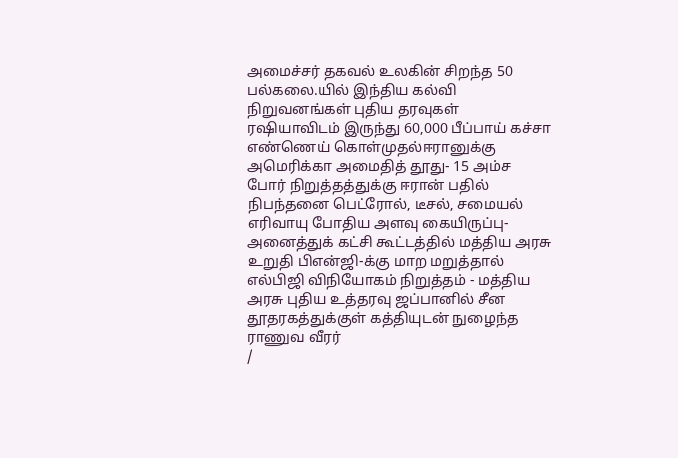அமைச்சர் தகவல் உலகின் சிறந்த 50 பல்கலை.யில் இந்திய கல்வி நிறுவனங்கள் புதிய தரவுகள் ரஷியாவிடம் இருந்து 60,000 பீப்பாய் கச்சா எண்ணெய் கொள்முதல்ஈரானுக்கு அமெரிக்கா அமைதித் தூது- 15 அம்ச போர் நிறுத்தத்துக்கு ஈரான் பதில் நிபந்தனை பெட்ரோல், டீசல், சமையல் எரிவாயு போதிய அளவு கையிருப்பு- அனைத்துக் கட்சி கூட்டத்தில் மத்திய அரசு உறுதி பிஎன்ஜி-க்கு மாற மறுத்தால் எல்பிஜி விநியோகம் நிறுத்தம் - மத்திய அரசு புதிய உத்தரவு ஜப்பானில் சீன தூதரகத்துக்குள் கத்தியுடன் நுழைந்த ராணுவ வீரர்
/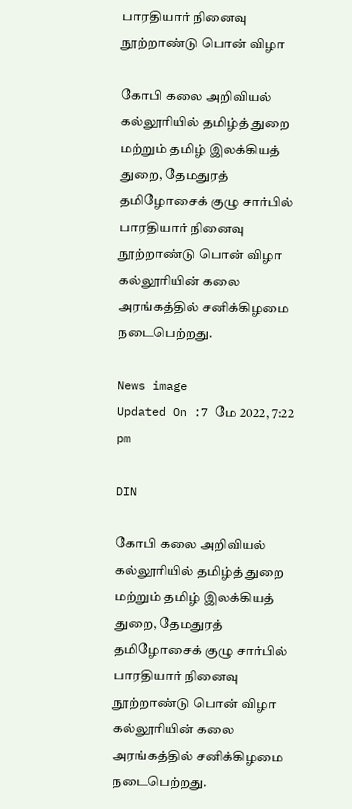பாரதியார் நினைவு நூற்றாண்டு பொன் விழா

கோபி கலை அறிவியல் கல்லூரியில் தமிழ்த் துறை மற்றும் தமிழ் இலக்கியத் துறை, தேமதுரத் தமிழோசைக் குழு சார்பில் பாரதியார் நினைவு நூற்றாண்டு பொன் விழா கல்லூரியின் கலை அரங்கத்தில் சனிக்கிழமை நடைபெற்றது.

News image
Updated On :7 மே 2022, 7:22 pm

DIN

கோபி கலை அறிவியல் கல்லூரியில் தமிழ்த் துறை மற்றும் தமிழ் இலக்கியத் துறை, தேமதுரத் தமிழோசைக் குழு சார்பில் பாரதியார் நினைவு நூற்றாண்டு பொன் விழா கல்லூரியின் கலை அரங்கத்தில் சனிக்கிழமை நடைபெற்றது.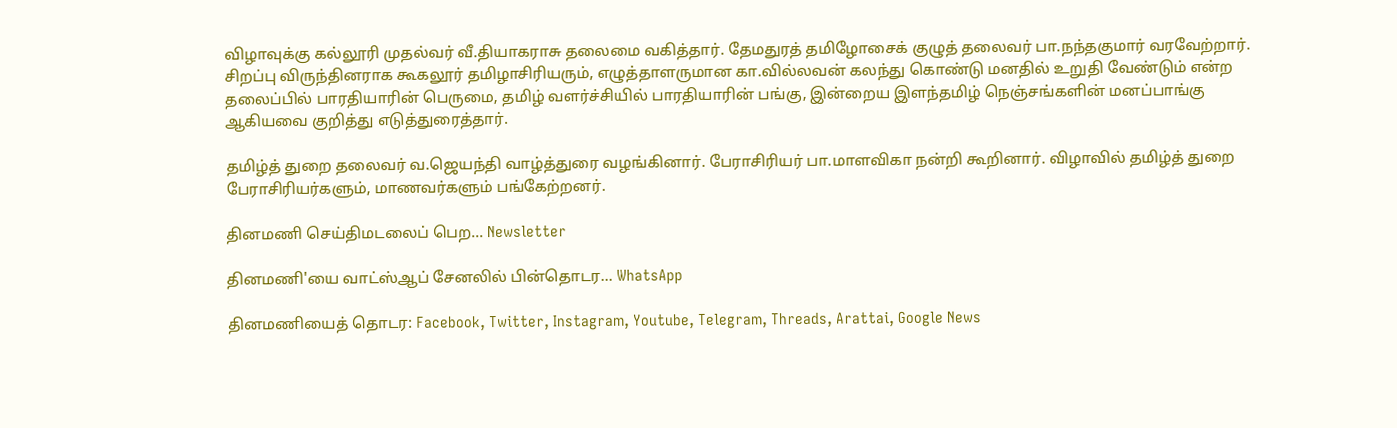விழாவுக்கு கல்லூரி முதல்வர் வீ.தியாகராசு தலைமை வகித்தார். தேமதுரத் தமிழோசைக் குழுத் தலைவர் பா.நந்தகுமார் வரவேற்றார். சிறப்பு விருந்தினராக கூகலூர் தமிழாசிரியரும், எழுத்தாளருமான கா.வில்லவன் கலந்து கொண்டு மனதில் உறுதி வேண்டும் என்ற தலைப்பில் பாரதியாரின் பெருமை, தமிழ் வளர்ச்சியில் பாரதியாரின் பங்கு, இன்றைய இளந்தமிழ் நெஞ்சங்களின் மனப்பாங்கு ஆகியவை குறித்து எடுத்துரைத்தார்.

தமிழ்த் துறை தலைவர் வ.ஜெயந்தி வாழ்த்துரை வழங்கினார். பேராசிரியர் பா.மாளவிகா நன்றி கூறினார். விழாவில் தமிழ்த் துறை பேராசிரியர்களும், மாணவர்களும் பங்கேற்றனர்.

தினமணி செய்திமடலைப் பெற... Newsletter

தினமணி'யை வாட்ஸ்ஆப் சேனலில் பின்தொடர... WhatsApp

தினமணியைத் தொடர: Facebook, Twitter, Instagram, Youtube, Telegram, Threads, Arattai, Google News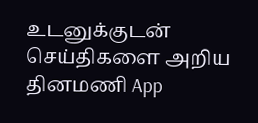உடனுக்குடன் செய்திகளை அறிய தினமணி App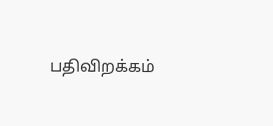பதிவிறக்கம்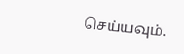செய்யவும்.